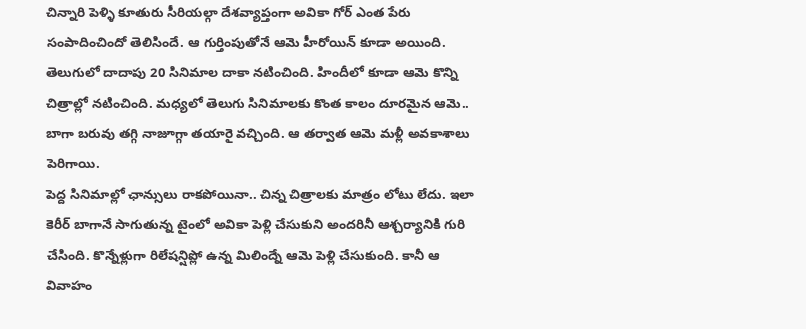చిన్నారి పెళ్ళి కూతురు సీరియల్గా దేశవ్యాప్తంగా అవికా గోర్ ఎంత పేరు సంపాదించిందో తెలిసిందే. ఆ గుర్తింపుతోనే ఆమె హీరోయిన్ కూడా అయింది. తెలుగులో దాదాపు 20 సినిమాల దాకా నటించింది. హిందీలో కూడా ఆమె కొన్ని చిత్రాల్లో నటించింది. మధ్యలో తెలుగు సినిమాలకు కొంత కాలం దూరమైన ఆమె.. బాగా బరువు తగ్గి నాజూగ్గా తయారై వచ్చింది. ఆ తర్వాత ఆమె మళ్లీ అవకాశాలు పెరిగాయి.
పెద్ద సినిమాల్లో ఛాన్సులు రాకపోయినా.. చిన్న చిత్రాలకు మాత్రం లోటు లేదు. ఇలా కెరీర్ బాగానే సాగుతున్న టైంలో అవికా పెళ్లి చేసుకుని అందరినీ ఆశ్చర్యానికి గురి చేసింది. కొన్నేళ్లుగా రిలేషన్షిప్లో ఉన్న మిలింద్నే ఆమె పెళ్లి చేసుకుంది. కానీ ఆ వివాహం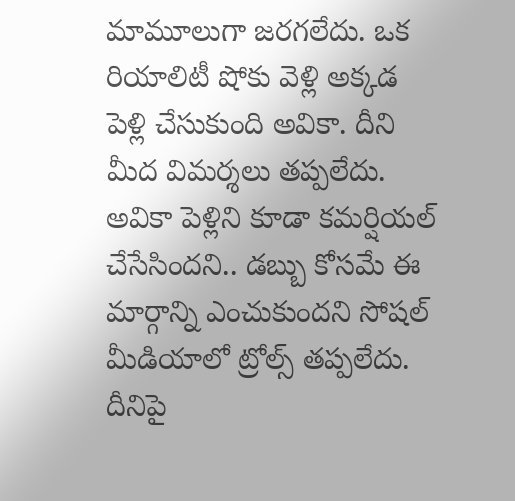మామూలుగా జరగలేదు. ఒక రియాలిటీ షోకు వెళ్లి అక్కడ పెళ్లి చేసుకుంది అవికా. దీని మీద విమర్శలు తప్పలేదు.
అవికా పెళ్లిని కూడా కమర్షియల్ చేసేసిందని.. డబ్బు కోసమే ఈ మార్గాన్ని ఎంచుకుందని సోషల్ మీడియాలో ట్రోల్స్ తప్పలేదు. దీనిపై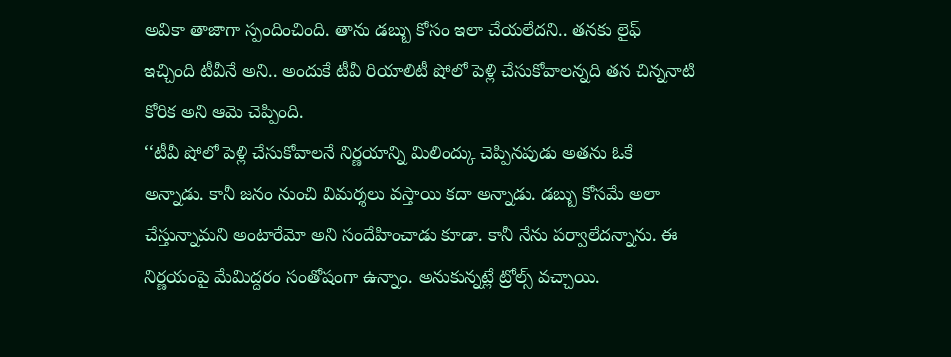అవికా తాజాగా స్పందించింది. తాను డబ్బు కోసం ఇలా చేయలేదని.. తనకు లైఫ్ ఇచ్చింది టీవీనే అని.. అందుకే టీవీ రియాలిటీ షోలో పెళ్లి చేసుకోవాలన్నది తన చిన్ననాటి కోరిక అని ఆమె చెప్పింది.
‘‘టీవీ షోలో పెళ్లి చేసుకోవాలనే నిర్ణయాన్ని మిలింద్కు చెప్పినపుడు అతను ఓకే అన్నాడు. కానీ జనం నుంచి విమర్శలు వస్తాయి కదా అన్నాడు. డబ్బు కోసమే అలా చేస్తున్నామని అంటారేమో అని సందేహించాడు కూడా. కానీ నేను పర్వాలేదన్నాను. ఈ నిర్ణయంపై మేమిద్దరం సంతోషంగా ఉన్నాం. అనుకున్నట్లే ట్రోల్స్ వచ్చాయి.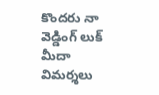కొందరు నా వెడ్డింగ్ లుక్ మీదా విమర్శలు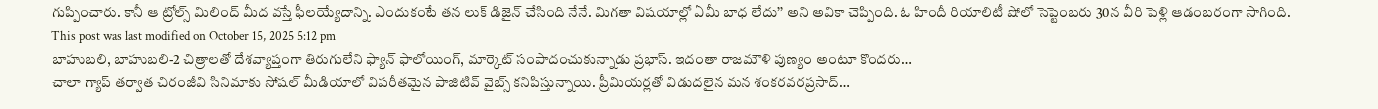గుప్పించారు. కానీ ఆ ట్రోల్స్ మిలింద్ మీద వస్తే ఫీలయ్యేదాన్ని. ఎందుకంటే తన లుక్ డిజైన్ చేసింది నేనే. మిగతా విషయాల్లో ఏమీ బాధ లేదు’’ అని అవికా చెప్పింది. ఓ హిందీ రియాలిటీ షోలో సెప్టెంబరు 30న వీరి పెళ్లి ఆడంబరంగా సాగింది.
This post was last modified on October 15, 2025 5:12 pm
బాహుబలి, బాహుబలి-2 చిత్రాలతో దేశవ్యాప్తంగా తిరుగులేని ఫ్యాన్ ఫాలోయింగ్, మార్కెట్ సంపాదంచుకున్నాడు ప్రభాస్. ఇదంతా రాజమౌళి పుణ్యం అంటూ కొందరు…
చాలా గ్యాప్ తర్వాత చిరంజీవి సినిమాకు సోషల్ మీడియాలో విపరీతమైన పాజిటివ్ వైబ్స్ కనిపిస్తున్నాయి. ప్రీమియర్లతో విడుదలైన మన శంకరవరప్రసాద్…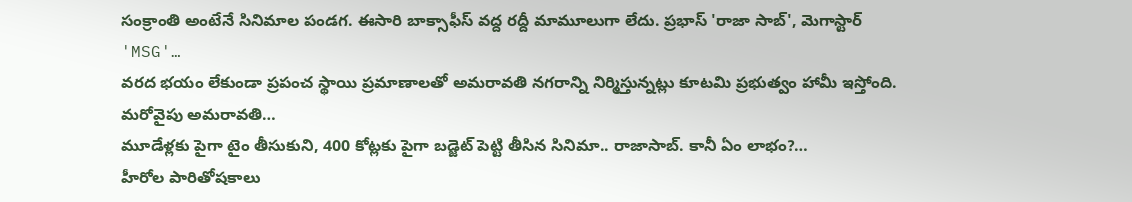సంక్రాంతి అంటేనే సినిమాల పండగ. ఈసారి బాక్సాఫీస్ వద్ద రద్దీ మామూలుగా లేదు. ప్రభాస్ 'రాజా సాబ్', మెగాస్టార్ 'MSG'…
వరద భయం లేకుండా ప్రపంచ స్థాయి ప్రమాణాలతో అమరావతి నగరాన్ని నిర్మిస్తున్నట్లు కూటమి ప్రభుత్వం హామీ ఇస్తోంది. మరోవైపు అమరావతి…
మూడేళ్లకు పైగా టైం తీసుకుని, 400 కోట్లకు పైగా బడ్జెట్ పెట్టి తీసిన సినిమా.. రాజాసాబ్. కానీ ఏం లాభం?…
హీరోల పారితోషకాలు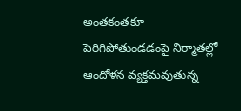అంతకంతకూ పెరిగిపోతుండడంపై నిర్మాతల్లో ఆందోళన వ్యక్తమవుతున్న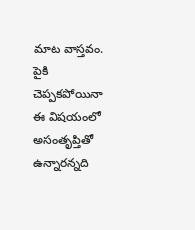మాట వాస్తవం. పైకి చెప్పకపోయినా ఈ విషయంలో అసంతృప్తితో ఉన్నారన్నది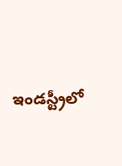ఇండస్ట్రీలో